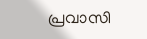പ്രവാസി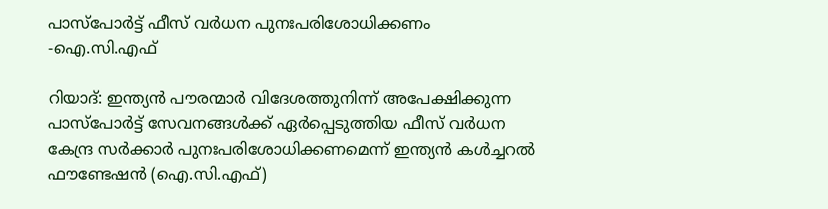പാസ്‌പോർട്ട് ഫീസ് വർധന പുനഃപരിശോധിക്കണം -ഐ.സി.എഫ്

റിയാദ്: ഇന്ത്യൻ പൗരന്മാർ വിദേശത്തുനിന്ന് അപേക്ഷിക്കുന്ന പാസ്‌പോർട്ട് സേവനങ്ങൾക്ക് ഏർപ്പെടുത്തിയ ഫീസ് വർധന കേന്ദ്ര സർക്കാർ പുനഃപരിശോധിക്കണമെന്ന് ഇന്ത്യൻ കൾച്ചറൽ ഫൗണ്ടേഷൻ (ഐ.സി.എഫ്)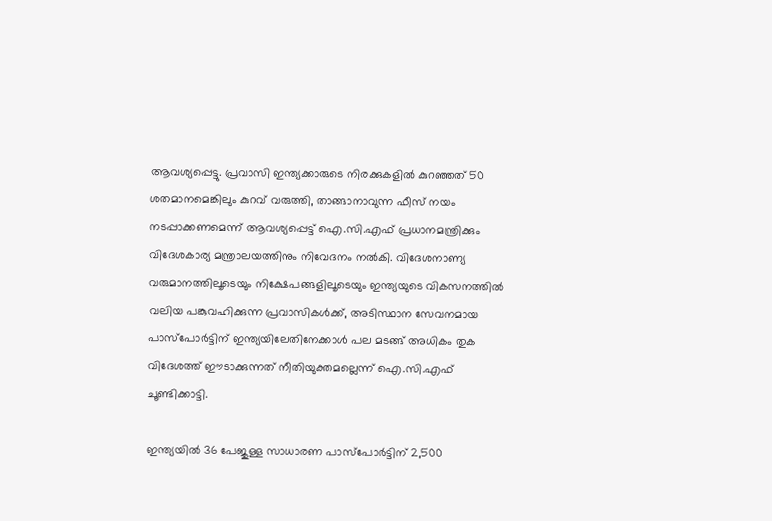ആവശ്യപ്പെട്ടു. പ്രവാസി ഇന്ത്യക്കാരുടെ നിരക്കുകളിൽ കുറഞ്ഞത് 50 ശതമാനമെങ്കിലും കുറവ് വരുത്തി, താങ്ങാനാവുന്ന ഫീസ് നയം നടപ്പാക്കണമെന്ന് ആവശ്യപ്പെട്ട് ഐ.സി.എഫ് പ്രധാനമന്ത്രിക്കും വിദേശകാര്യ മന്ത്രാലയത്തിനും നിവേദനം നൽകി. വിദേശനാണ്യ വരുമാനത്തിലൂടെയും നിക്ഷേപങ്ങളിലൂടെയും ഇന്ത്യയുടെ വികസനത്തിൽ വലിയ പങ്കുവഹിക്കുന്ന പ്രവാസികൾക്ക്, അടിസ്ഥാന സേവനമായ പാസ്‌പോർട്ടിന് ഇന്ത്യയിലേതിനേക്കാൾ പല മടങ്ങ് അധികം തുക വിദേശത്ത് ഈടാക്കുന്നത് നീതിയുക്തമല്ലെന്ന് ഐ.സി.എഫ് ചൂണ്ടിക്കാട്ടി.

ഇന്ത്യയിൽ 36 പേജുള്ള സാധാരണ പാസ്‌പോർട്ടിന് 2,500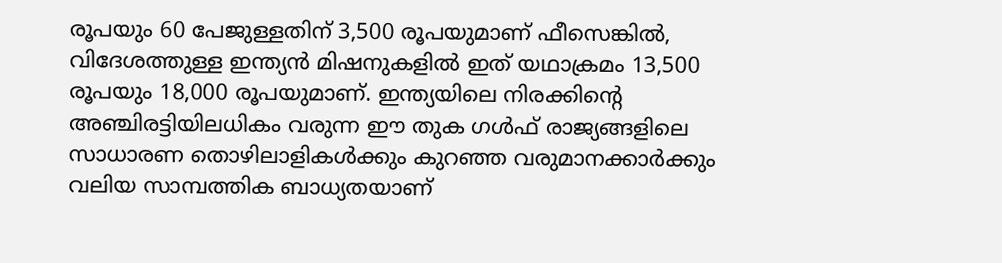രൂപയും 60 പേജുള്ളതിന് 3,500 രൂപയുമാണ് ഫീസെങ്കിൽ, വിദേശത്തുള്ള ഇന്ത്യൻ മിഷനുകളിൽ ഇത് യഥാക്രമം 13,500 രൂപയും 18,000 രൂപയുമാണ്. ഇന്ത്യയിലെ നിരക്കിന്റെ അഞ്ചിരട്ടിയിലധികം വരുന്ന ഈ തുക ഗൾഫ് രാജ്യങ്ങളിലെ സാധാരണ തൊഴിലാളികൾക്കും കുറഞ്ഞ വരുമാനക്കാർക്കും വലിയ സാമ്പത്തിക ബാധ്യതയാണ്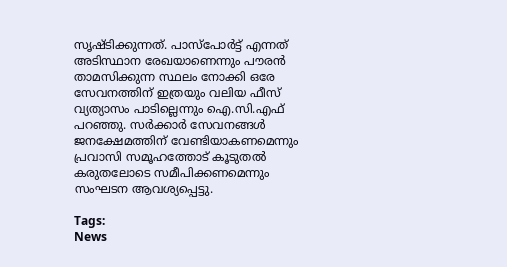സൃഷ്ടിക്കുന്നത്. പാസ്‌പോർട്ട് എന്നത് അടിസ്ഥാന രേഖയാണെന്നും പൗരൻ താമസിക്കുന്ന സ്ഥലം നോക്കി ഒരേ സേവനത്തിന് ഇത്രയും വലിയ ഫീസ് വ്യത്യാസം പാടില്ലെന്നും ഐ.സി.എഫ് പറഞ്ഞു. സർക്കാർ സേവനങ്ങൾ ജനക്ഷേമത്തിന് വേണ്ടിയാകണമെന്നും പ്രവാസി സമൂഹത്തോട് കൂടുതൽ കരുതലോടെ സമീപിക്കണമെന്നും സംഘടന ആവശ്യപ്പെട്ടു.

Tags:
News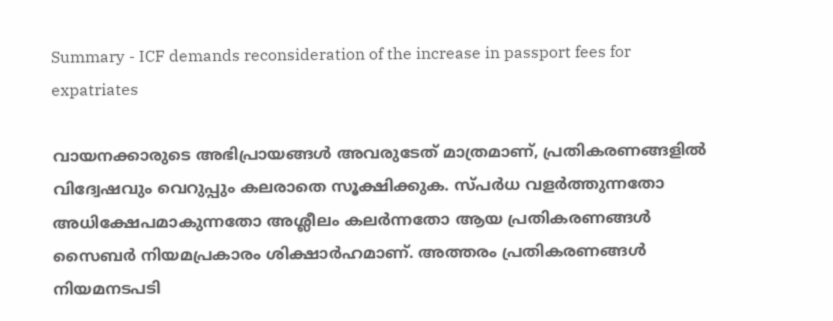Summary - ICF demands reconsideration of the increase in passport fees for expatriates

വായനക്കാരുടെ അഭിപ്രായങ്ങള്‍ അവരുടേത് മാത്രമാണ്, പ്രതികരണങ്ങളിൽ വിദ്വേഷവും വെറുപ്പും കലരാതെ സൂക്ഷിക്കുക. സ്പർധ വളർത്തുന്നതോ അധിക്ഷേപമാകുന്നതോ അശ്ലീലം കലർന്നതോ ആയ പ്രതികരണങ്ങൾ സൈബർ നിയമപ്രകാരം ശിക്ഷാർഹമാണ്. അത്തരം പ്രതികരണങ്ങൾ നിയമനടപടി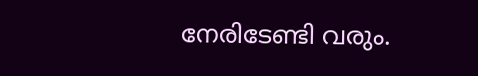നേരിടേണ്ടി വരും.